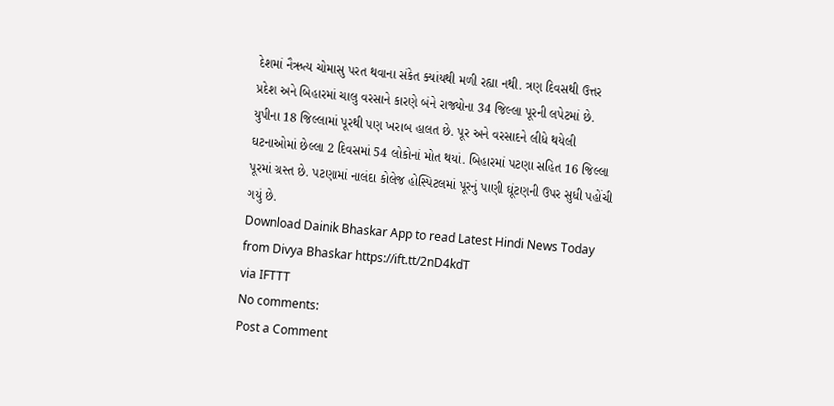દેશમાં નૈઋત્ય ચોમાસુ પરત થવાના સંકેત ક્યાંયથી મળી રહ્યા નથી. ત્રણ દિવસથી ઉત્તર પ્રદેશ અને બિહારમાં ચાલુ વરસાને કારણે બંને રાજ્યોના 34 જિલ્લા પૂરની લપેટમાં છે. યુપીના 18 જિલ્લામાં પૂરથી પણ ખરાબ હાલત છે. પૂર અને વરસાદને લીધે થયેલી ઘટનાઓમાં છેલ્લા 2 દિવસમાં 54 લોકોનાં મોત થયાં. બિહારમાં પટણા સહિત 16 જિલ્લા પૂરમાં ગ્રસ્ત છે. પટણામાં નાલંદા કોલેજ હોસ્પિટલમાં પૂરનું પાણી ઘૂંટણની ઉપર સુધી પહોંચી ગયું છે.
Download Dainik Bhaskar App to read Latest Hindi News Today
from Divya Bhaskar https://ift.tt/2nD4kdT
via IFTTT
No comments:
Post a Comment